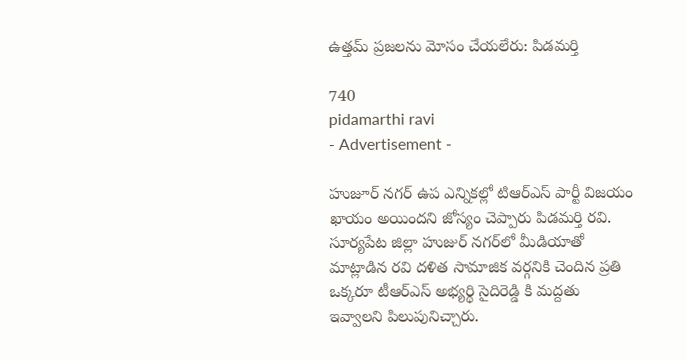ఉత్తమ్ ప్రజలను మోసం చేయలేరు: పిడమర్తి

740
pidamarthi ravi
- Advertisement -

హుజూర్ నగర్ ఉప ఎన్నికల్లో టిఆర్ఎస్ పార్టీ విజయం ఖాయం అయిందని జోస్యం చెప్పారు పిడమర్తి రవి. సూర్యపేట జిల్లా హుజుర్‌ నగర్‌లో మీడియాతో మాట్లాడిన రవి దళిత సామాజిక వర్గనికి చెందిన ప్రతి ఒక్కరూ టీఆర్ఎస్ అభ్యర్థి సైదిరెడ్డి కి మద్దతు ఇవ్వాలని పిలుపునిచ్చారు.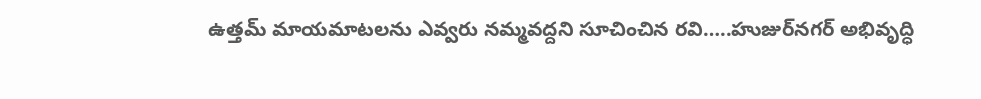ఉత్తమ్ మాయమాటలను ఎవ్వరు నమ్మవద్దని సూచించిన రవి…..హుజుర్‌నగర్ అభివృద్ధి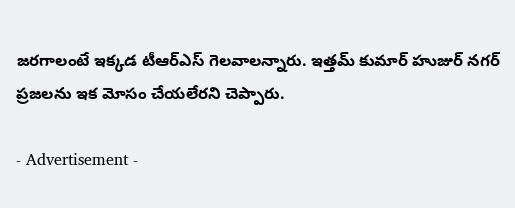జరగాలంటే ఇక్కడ టీఆర్ఎస్ గెలవాలన్నారు. ఇత్తమ్ కుమార్‌ హుజుర్ నగర్ ప్రజలను ఇక మోసం చేయలేరని చెప్పారు.

- Advertisement -